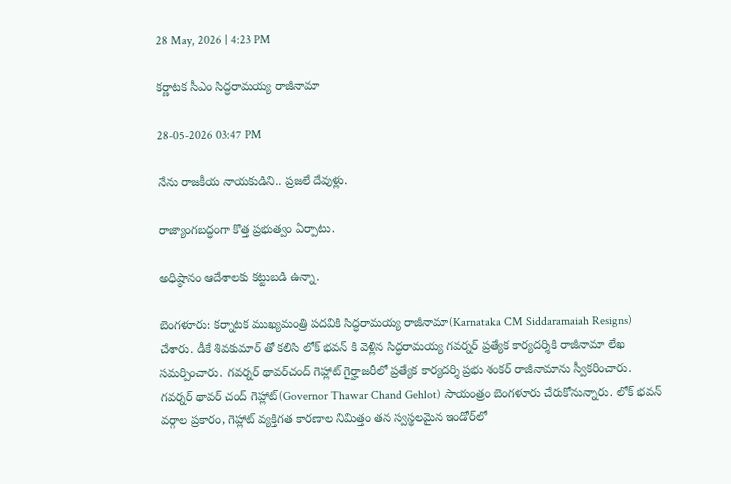28 May, 2026 | 4:23 PM

కర్ణాటక సీఎం సిద్ధరామయ్య రాజీనామా

28-05-2026 03:47 PM

నేను రాజకీయ నాయకుడిని.. ప్రజలే దేవుళ్లు.

రాజ్యాంగబద్ధంగా కొత్త ప్రభుత్వం ఏర్పాటు.

అధిష్ఠానం ఆదేశాలకు కట్టుబడి ఉన్నా.

బెంగళూరు: కర్నాటక ముఖ్యమంత్రి పదవికి సిద్ధరామయ్య రాజీనామా(Karnataka CM Siddaramaiah Resigns) చేశారు. డీకే శివకుమార్ తో కలిసి లోక్ భవన్ కి వెళ్లిన సిద్ధరామయ్య గవర్నర్ ప్రత్యేక కార్యదర్శికి రాజీనామా లేఖ సమర్పించారు. గవర్నర్ థావర్‌చంద్ గెహ్లాట్ గైర్హాజరీలో ప్రత్యేక కార్యదర్శి ప్రభు శంకర్ రాజీనామాను స్వీకరించారు. గవర్నర్ థావర్ చంద్ గెహ్లాట్(Governor Thawar Chand Gehlot) సాయంత్రం బెంగళూరు చేరుకోనున్నారు. లోక్ భవన్ వర్గాల ప్రకారం, గెహ్లాట్ వ్యక్తిగత కారణాల నిమిత్తం తన స్వస్థలమైన ఇండోర్‌లో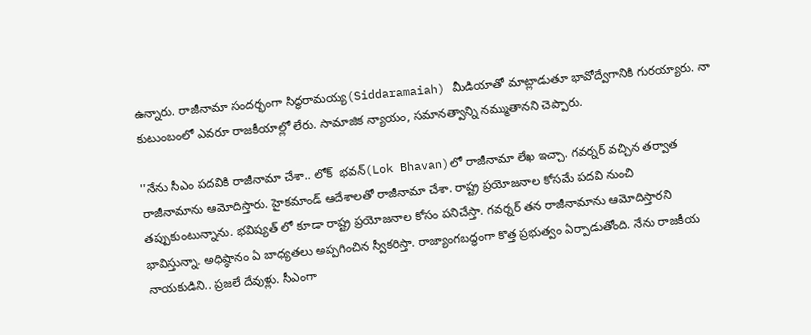ఉన్నారు. రాజీనామా సందర్భంగా సిద్ధరామయ్య(Siddaramaiah) మీడియాతో మాట్లాడుతూ భావోద్వేగానికి గురయ్యారు. నా కుటుంబంలో ఎవరూ రాజకీయాల్లో లేరు. సామాజిక న్యాయం, సమానత్వాన్ని నమ్ముతానని చెప్పారు.

''నేను సీఎం పదవికి రాజీనామా చేశా.. లోక్  భవన్(Lok Bhavan)లో రాజీనామా లేఖ ఇచ్చా. గవర్నర్ వచ్చిన తర్వాత రాజీనామాను ఆమోదిస్తారు. హైకమాండ్ ఆదేశాలతో రాజీనామా చేశా. రాష్ట్ర ప్రయోజనాల కోసమే పదవి నుంచి తప్పుకుంటున్నాను. భవిష్యత్ లో కూడా రాష్ట్ర ప్రయోజనాల కోసం పనిచేస్తా. గవర్నర్ తన రాజీనామాను ఆమోదిస్తారని భావిస్తున్నా. అధిష్ఠానం ఏ బాధ్యతలు అప్పగించిన స్వీకరిస్తా. రాజ్యాంగబద్ధంగా కొత్త ప్రభుత్వం ఏర్పాడుతోంది. నేను రాజకీయ నాయకుడిని.. ప్రజలే దేవుళ్లు. సీఎంగా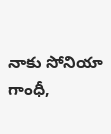నాకు సోనియా గాంధీ,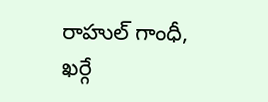రాహుల్ గాంధీ, ఖర్గే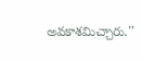అవకాశమిచ్చారు.''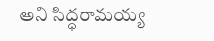అని సిద్ధరామయ్య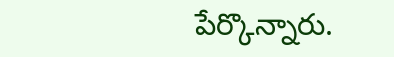పేర్కొన్నారు.